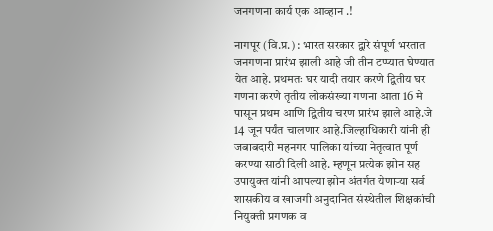जनगणना कार्य एक आव्हान .!

नागपूर (वि.प्र.) : भारत सरकार द्वारे संपूर्ण भरतात जनगणना प्रारंभ झाली आहे जी तीन टप्प्यात घेण्यात येत आहे. प्रथमतः घर यादी तयार करणे द्वितीय घर गणना करणे तृतीय लोकसंख्या गणना आता 16 मे पासून प्रथम आणि द्वितीय चरण प्रारंभ झाले आहे.जे 14 जून पर्यंत चालणार आहे.जिल्हाधिकारी यांनी ही जबाबदारी महनगर पालिका यांच्या नेतृत्वात पूर्ण करण्या साठी दिली आहे. म्हणून प्रत्येक झोन सह उपायुक्त यांनी आपल्या झोन अंतर्गत येणाऱ्या सर्व शासकीय व खाजगी अनुदानित संस्थेतील शिक्षकांची नियुक्ती प्रगणक व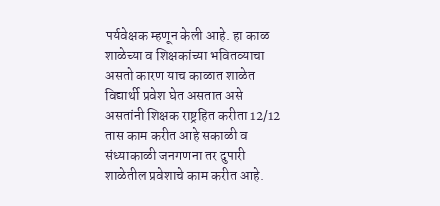पर्यवेक्षक म्हणून केली आहे. हा काळ शाळेच्या व शिक्षकांच्या भवितव्याचा असतो कारण याच काळात शाळेत विद्यार्थी प्रवेश घेत असतात असे असतांनी शिक्षक राष्ट्रहित करीता 12/12 तास काम करीत आहे सकाळी व संध्याकाळी जनगणना तर दुपारी शाळेतील प्रवेशाचे काम करीत आहे.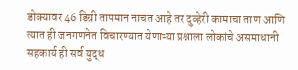डोक्यावर 46 डिग्री तापमान नाचत आहे तर दुव्हेरी कामाचा ताण आणि त्यात ही जनगणनेत विचारण्यात येणाऱ्या प्रश्नाला लोकांचे असमाधानी सहकार्य ही सर्व युद्ध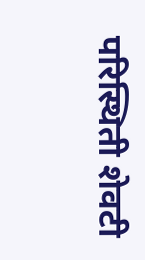परिस्थिती शेवटी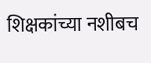शिक्षकांच्या नशीबच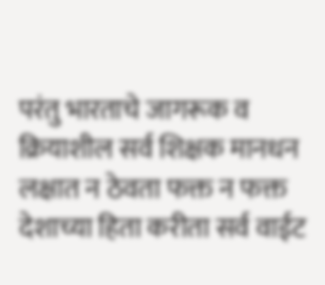परंतु भारताचे जागरूक व क्रियाशील सर्व शिक्षक मानधन लक्षात न ठेवता फक्त न फक्त देशाच्या हिता करीता सर्व वाईट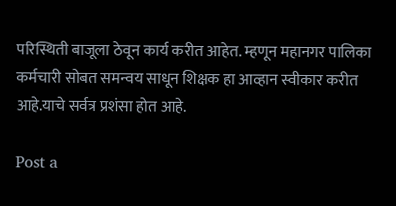परिस्थिती बाजूला ठेवून कार्य करीत आहेत. म्हणून महानगर पालिका कर्मचारी सोबत समन्वय साधून शिक्षक हा आव्हान स्वीकार करीत आहे.याचे सर्वत्र प्रशंसा होत आहे.

Post a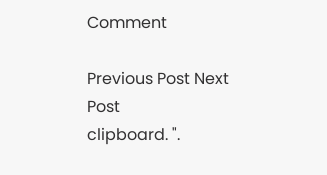Comment

Previous Post Next Post
clipboard. ".